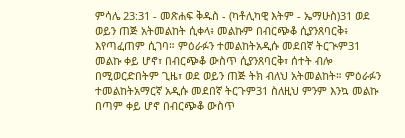ምሳሌ 23:31 - መጽሐፍ ቅዱስ - (ካቶሊካዊ እትም - ኤማሁስ)31 ወደ ወይን ጠጅ አትመልከት ሲቀላ፥ መልኩም በብርጭቆ ሲያንጸባርቅ፥ እየጣፈጠም ሲገባ። ምዕራፉን ተመልከትአዲሱ መደበኛ ትርጒም31 መልኩ ቀይ ሆኖ፣ በብርጭቆ ውስጥ ሲያንጸባርቅ፣ ሰተት ብሎ በሚወርድበትም ጊዜ፣ ወደ ወይን ጠጅ ትክ ብለህ አትመልከት። ምዕራፉን ተመልከትአማርኛ አዲሱ መደበኛ ትርጉም31 ስለዚህ ምንም እንኳ መልኩ በጣም ቀይ ሆኖ በብርጭቆ ውስጥ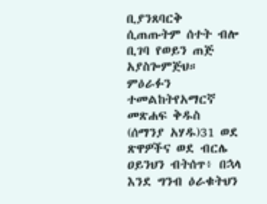ቢያንጸባርቅ ሲጠጡትም ሰተት ብሎ ቢገባ የወይን ጠጅ አያስጐምጅህ። ምዕራፉን ተመልከትየአማርኛ መጽሐፍ ቅዱስ (ሰማንያ አሃዱ)31 ወደ ጽዋዎችና ወደ ብርሌ ዐይንህን ብትሰጥ፥ በኋላ እንደ ግንብ ዕራቁትህን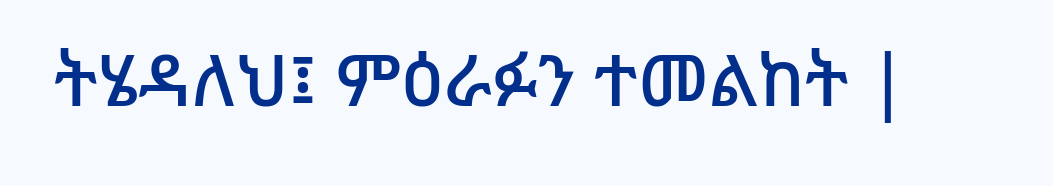ትሄዳለህ፤ ምዕራፉን ተመልከት |